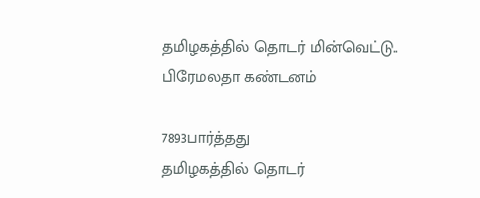தமிழகத்தில் தொடர் மின்வெட்டு.. பிரேமலதா கண்டனம்

7893பார்த்தது
தமிழகத்தில் தொடர்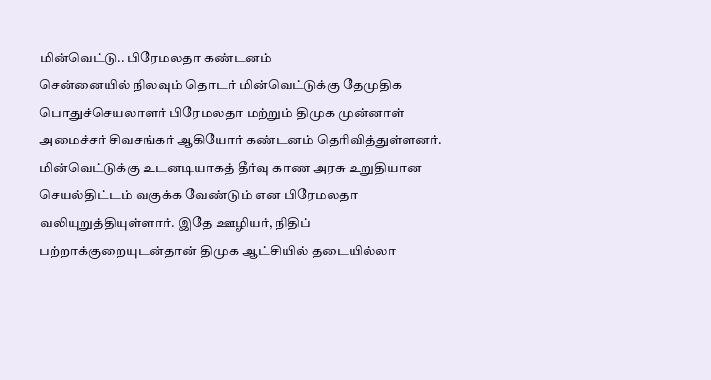மின்வெட்டு.. பிரேமலதா கண்டனம்
சென்னையில் நிலவும் தொடர் மின்வெட்டுக்கு தேமுதிக பொதுச்செயலாளர் பிரேமலதா மற்றும் திமுக முன்னாள் அமைச்சர் சிவசங்கர் ஆகியோர் கண்டனம் தெரிவித்துள்ளனர். மின்வெட்டுக்கு உடனடியாகத் தீர்வு காண அரசு உறுதியான செயல்திட்டம் வகுக்க வேண்டும் என பிரேமலதா வலியுறுத்தியுள்ளார். இதே ஊழியர், நிதிப் பற்றாக்குறையுடன்தான் திமுக ஆட்சியில் தடையில்லா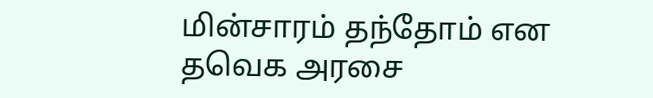மின்சாரம் தந்தோம் என தவெக அரசை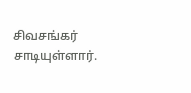சிவசங்கர் சாடியுள்ளார்.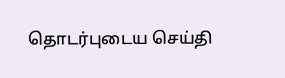தொடர்புடைய செய்தி